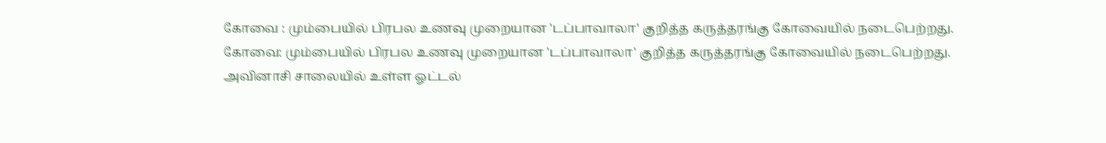கோவை : மும்பையில் பிரபல உணவு முறையான 'டப்பாவாலா' குறித்த கருத்தரங்கு கோவையில் நடைபெற்றது.
கோவை: மும்பையில் பிரபல உணவு முறையான 'டப்பாவாலா' குறித்த கருத்தரங்கு கோவையில் நடைபெற்றது.
அவினாசி சாலையில் உள்ள ஓட்டல்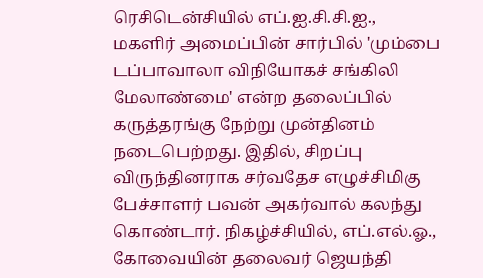ரெசிடென்சியில் எப்.ஐ.சி.சி.ஐ., மகளிர் அமைப்பின் சார்பில் 'மும்பை டப்பாவாலா விநியோகச் சங்கிலி மேலாண்மை' என்ற தலைப்பில் கருத்தரங்கு நேற்று முன்தினம் நடைபெற்றது. இதில், சிறப்பு விருந்தினராக சர்வதேச எழுச்சிமிகு பேச்சாளர் பவன் அகர்வால் கலந்து கொண்டார். நிகழ்ச்சியில், எப்.எல்.ஓ., கோவையின் தலைவர் ஜெயந்தி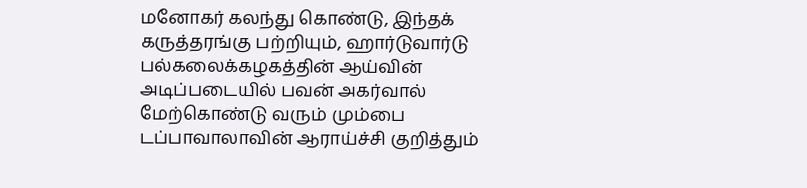மனோகர் கலந்து கொண்டு, இந்தக் கருத்தரங்கு பற்றியும், ஹார்டுவார்டு பல்கலைக்கழகத்தின் ஆய்வின் அடிப்படையில் பவன் அகர்வால் மேற்கொண்டு வரும் மும்பை டப்பாவாலாவின் ஆராய்ச்சி குறித்தும்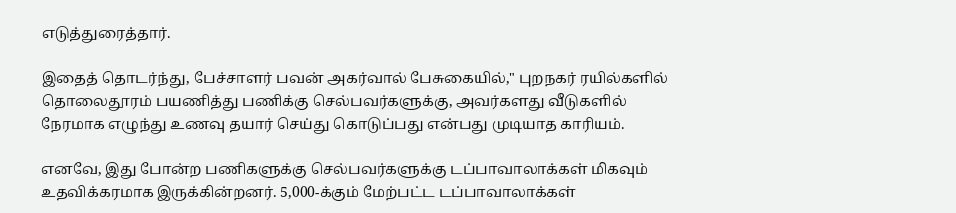எடுத்துரைத்தார்.

இதைத் தொடர்ந்து, பேச்சாளர் பவன் அகர்வால் பேசுகையில்," புறநகர் ரயில்களில் தொலைதூரம் பயணித்து பணிக்கு செல்பவர்களுக்கு, அவர்களது வீடுகளில் நேரமாக எழுந்து உணவு தயார் செய்து கொடுப்பது என்பது முடியாத காரியம்.

எனவே, இது போன்ற பணிகளுக்கு செல்பவர்களுக்கு டப்பாவாலாக்கள் மிகவும் உதவிக்கரமாக இருக்கின்றனர். 5,000-க்கும் மேற்பட்ட டப்பாவாலாக்கள்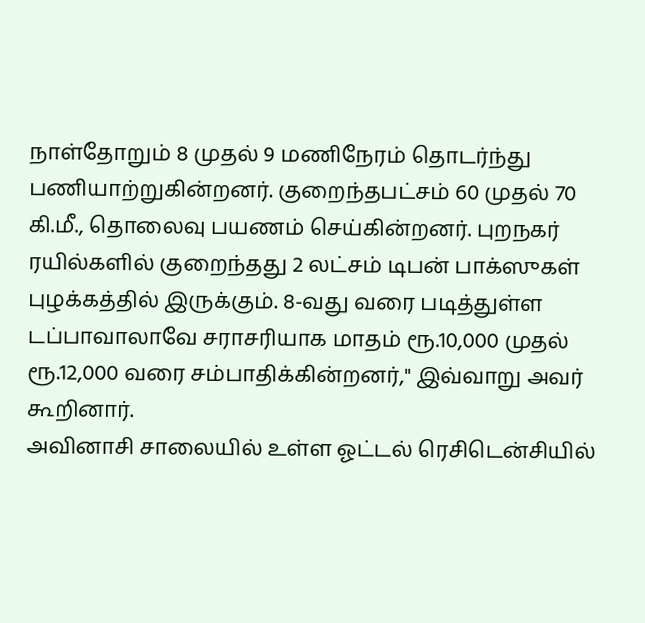நாள்தோறும் 8 முதல் 9 மணிநேரம் தொடர்ந்து பணியாற்றுகின்றனர். குறைந்தபட்சம் 60 முதல் 70 கி.மீ., தொலைவு பயணம் செய்கின்றனர். புறநகர் ரயில்களில் குறைந்தது 2 லட்சம் டிபன் பாக்ஸுகள் புழக்கத்தில் இருக்கும். 8-வது வரை படித்துள்ள டப்பாவாலாவே சராசரியாக மாதம் ரூ.10,000 முதல் ரூ.12,000 வரை சம்பாதிக்கின்றனர்," இவ்வாறு அவர் கூறினார்.
அவினாசி சாலையில் உள்ள ஓட்டல் ரெசிடென்சியில்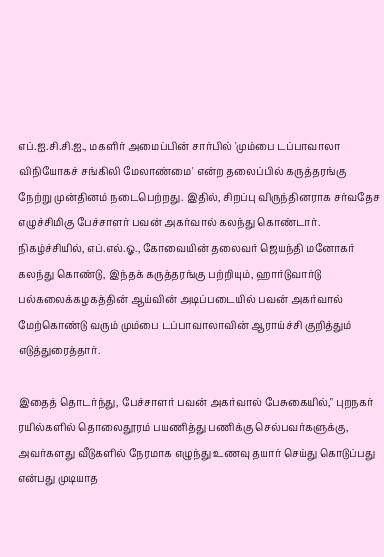எப்.ஐ.சி.சி.ஐ., மகளிர் அமைப்பின் சார்பில் 'மும்பை டப்பாவாலா விநியோகச் சங்கிலி மேலாண்மை' என்ற தலைப்பில் கருத்தரங்கு நேற்று முன்தினம் நடைபெற்றது. இதில், சிறப்பு விருந்தினராக சர்வதேச எழுச்சிமிகு பேச்சாளர் பவன் அகர்வால் கலந்து கொண்டார். நிகழ்ச்சியில், எப்.எல்.ஓ., கோவையின் தலைவர் ஜெயந்தி மனோகர் கலந்து கொண்டு, இந்தக் கருத்தரங்கு பற்றியும், ஹார்டுவார்டு பல்கலைக்கழகத்தின் ஆய்வின் அடிப்படையில் பவன் அகர்வால் மேற்கொண்டு வரும் மும்பை டப்பாவாலாவின் ஆராய்ச்சி குறித்தும் எடுத்துரைத்தார்.

இதைத் தொடர்ந்து, பேச்சாளர் பவன் அகர்வால் பேசுகையில்," புறநகர் ரயில்களில் தொலைதூரம் பயணித்து பணிக்கு செல்பவர்களுக்கு, அவர்களது வீடுகளில் நேரமாக எழுந்து உணவு தயார் செய்து கொடுப்பது என்பது முடியாத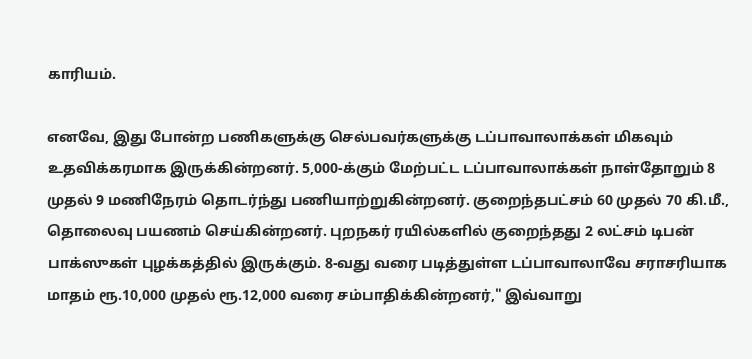காரியம்.

எனவே, இது போன்ற பணிகளுக்கு செல்பவர்களுக்கு டப்பாவாலாக்கள் மிகவும் உதவிக்கரமாக இருக்கின்றனர். 5,000-க்கும் மேற்பட்ட டப்பாவாலாக்கள் நாள்தோறும் 8 முதல் 9 மணிநேரம் தொடர்ந்து பணியாற்றுகின்றனர். குறைந்தபட்சம் 60 முதல் 70 கி.மீ., தொலைவு பயணம் செய்கின்றனர். புறநகர் ரயில்களில் குறைந்தது 2 லட்சம் டிபன் பாக்ஸுகள் புழக்கத்தில் இருக்கும். 8-வது வரை படித்துள்ள டப்பாவாலாவே சராசரியாக மாதம் ரூ.10,000 முதல் ரூ.12,000 வரை சம்பாதிக்கின்றனர்," இவ்வாறு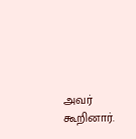அவர் கூறினார்.